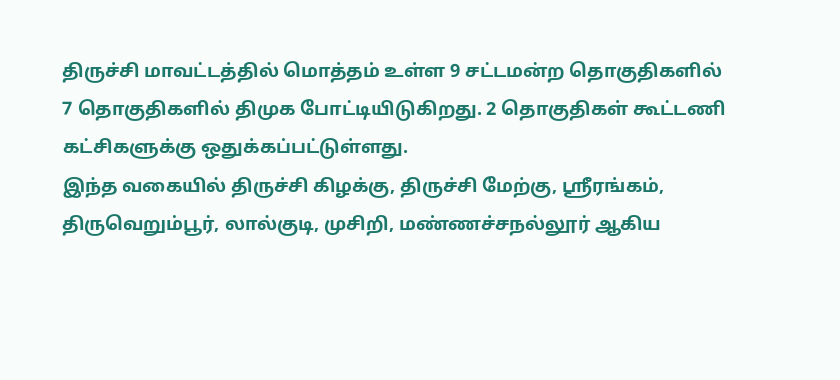திருச்சி மாவட்டத்தில் மொத்தம் உள்ள 9 சட்டமன்ற தொகுதிகளில் 7 தொகுதிகளில் திமுக போட்டியிடுகிறது. 2 தொகுதிகள் கூட்டணி கட்சிகளுக்கு ஒதுக்கப்பட்டுள்ளது.
இந்த வகையில் திருச்சி கிழக்கு, திருச்சி மேற்கு, ஸ்ரீரங்கம், திருவெறும்பூர், லால்குடி, முசிறி, மண்ணச்சநல்லூர் ஆகிய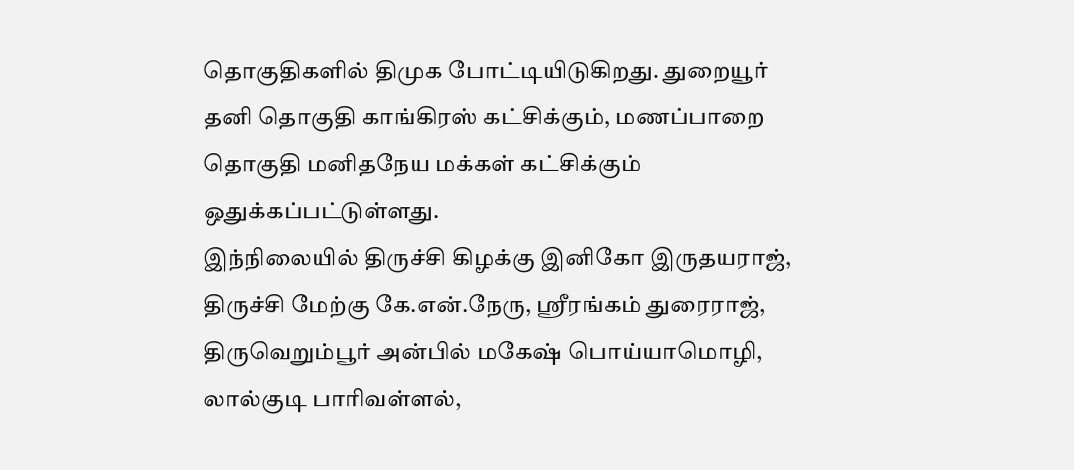தொகுதிகளில் திமுக போட்டியிடுகிறது. துறையூர் தனி தொகுதி காங்கிரஸ் கட்சிக்கும், மணப்பாறை தொகுதி மனிதநேய மக்கள் கட்சிக்கும் ஒதுக்கப்பட்டுள்ளது.
இந்நிலையில் திருச்சி கிழக்கு இனிகோ இருதயராஜ், திருச்சி மேற்கு கே.என்.நேரு, ஸ்ரீரங்கம் துரைராஜ், திருவெறும்பூர் அன்பில் மகேஷ் பொய்யாமொழி, லால்குடி பாரிவள்ளல்,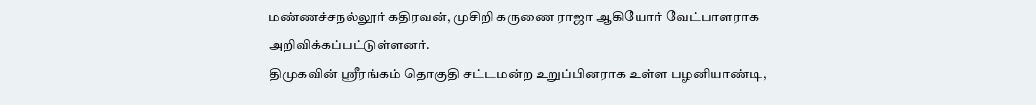மண்ணச்சநல்லூர் கதிரவன், முசிறி கருணை ராஜா ஆகியோர் வேட்பாளராக அறிவிக்கப்பட்டுள்ளனர்.
திமுகவின் ஸ்ரீரங்கம் தொகுதி சட்டமன்ற உறுப்பினராக உள்ள பழனியாண்டி,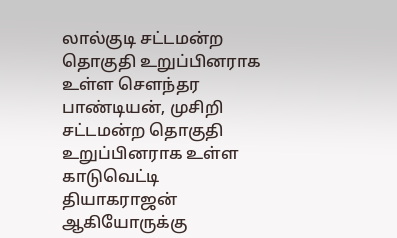லால்குடி சட்டமன்ற தொகுதி உறுப்பினராக உள்ள சௌந்தர பாண்டியன், முசிறி சட்டமன்ற தொகுதி உறுப்பினராக உள்ள காடுவெட்டி தியாகராஜன் ஆகியோருக்கு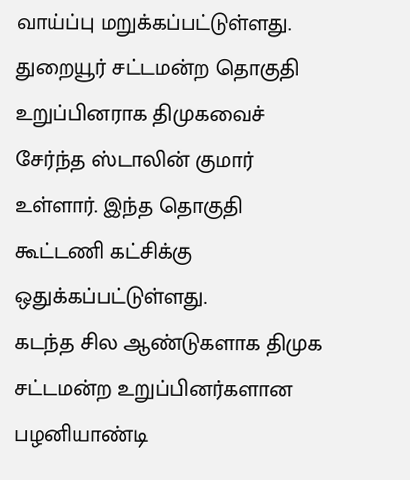வாய்ப்பு மறுக்கப்பட்டுள்ளது. துறையூர் சட்டமன்ற தொகுதி உறுப்பினராக திமுகவைச் சேர்ந்த ஸ்டாலின் குமார் உள்ளார். இந்த தொகுதி கூட்டணி கட்சிக்கு ஒதுக்கப்பட்டுள்ளது.
கடந்த சில ஆண்டுகளாக திமுக சட்டமன்ற உறுப்பினர்களான பழனியாண்டி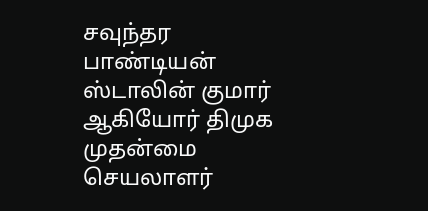சவுந்தர பாண்டியன் ஸ்டாலின் குமார் ஆகியோர் திமுக முதன்மை செயலாளர்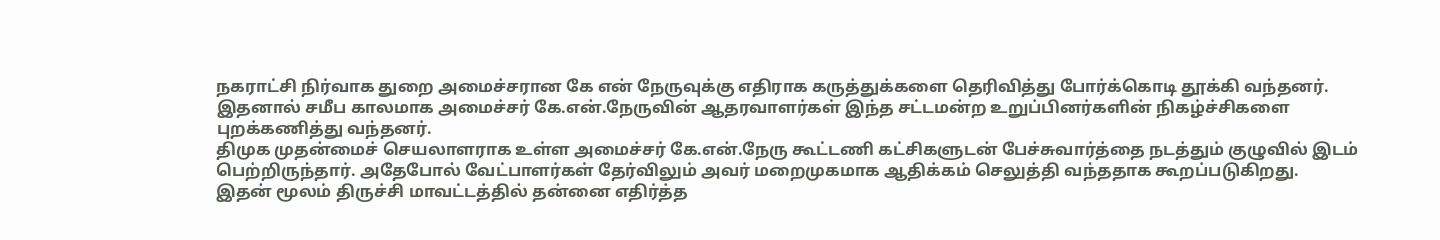நகராட்சி நிர்வாக துறை அமைச்சரான கே என் நேருவுக்கு எதிராக கருத்துக்களை தெரிவித்து போர்க்கொடி தூக்கி வந்தனர்.
இதனால் சமீப காலமாக அமைச்சர் கே.என்.நேருவின் ஆதரவாளர்கள் இந்த சட்டமன்ற உறுப்பினர்களின் நிகழ்ச்சிகளை புறக்கணித்து வந்தனர்.
திமுக முதன்மைச் செயலாளராக உள்ள அமைச்சர் கே.என்.நேரு கூட்டணி கட்சிகளுடன் பேச்சுவார்த்தை நடத்தும் குழுவில் இடம் பெற்றிருந்தார். அதேபோல் வேட்பாளர்கள் தேர்விலும் அவர் மறைமுகமாக ஆதிக்கம் செலுத்தி வந்ததாக கூறப்படுகிறது.
இதன் மூலம் திருச்சி மாவட்டத்தில் தன்னை எதிர்த்த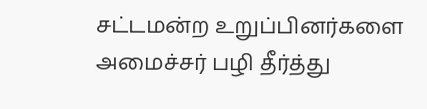சட்டமன்ற உறுப்பினர்களை அமைச்சர் பழி தீர்த்து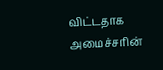விட்டதாக அமைச்சரின்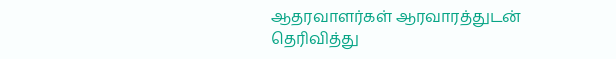ஆதரவாளர்கள் ஆரவாரத்துடன் தெரிவித்து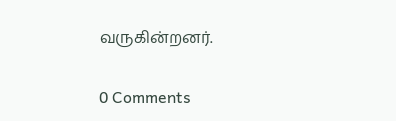வருகின்றனர்.


0 Comments